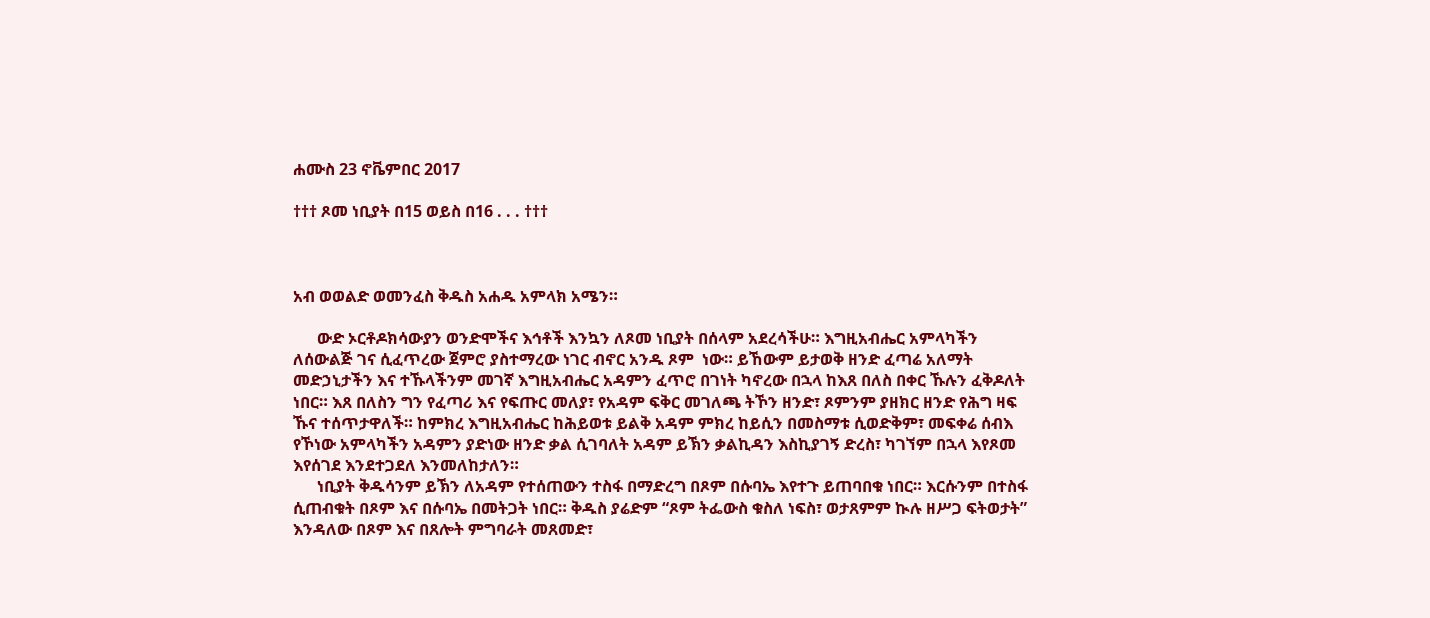ሐሙስ 23 ኖቬምበር 2017

††† ጾመ ነቢያት በ15 ወይስ በ16 . . . †††



አብ ወወልድ ወመንፈስ ቅዱስ አሐዱ አምላክ አሜን።

      ውድ ኦርቶዶክሳውያን ወንድሞችና እኅቶች እንኳን ለጾመ ነቢያት በሰላም አደረሳችሁ። እግዚአብሔር አምላካችን ለሰውልጅ ገና ሲፈጥረው ጀምሮ ያስተማረው ነገር ብኖር አንዱ ጾም  ነው። ይኸውም ይታወቅ ዘንድ ፈጣሬ አለማት መድኃኒታችን እና ተኹላችንም መገኛ እግዚአብሔር አዳምን ፈጥሮ በገነት ካኖረው በኋላ ከእጸ በለስ በቀር ኹሉን ፈቅዶለት ነበር። እጸ በለስን ግን የፈጣሪ እና የፍጡር መለያ፣ የአዳም ፍቅር መገለጫ ትኾን ዘንድ፣ ጾምንም ያዘክር ዘንድ የሕግ ዛፍ ኹና ተሰጥታዋለች። ከምክረ እግዚአብሔር ከሕይወቱ ይልቅ አዳም ምክረ ከይሲን በመስማቱ ሲወድቅም፣ መፍቀሬ ሰብእ የኾነው አምላካችን አዳምን ያድነው ዘንድ ቃል ሲገባለት አዳም ይኽን ቃልኪዳን እስኪያገኝ ድረስ፣ ካገኘም በኋላ እየጾመ እየሰገደ እንደተጋደለ እንመለከታለን።
      ነቢያት ቅዱሳንም ይኽን ለአዳም የተሰጠውን ተስፋ በማድረግ በጾም በሱባኤ እየተጉ ይጠባበቁ ነበር። እርሱንም በተስፋ ሲጠብቁት በጾም እና በሱባኤ በመትጋት ነበር። ቅዱስ ያሬድም “ጾም ትፌውስ ቁስለ ነፍስ፣ ወታጸምም ኲሉ ዘሥጋ ፍትወታት” እንዳለው በጾም እና በጸሎት ምግባራት መጸመድ፣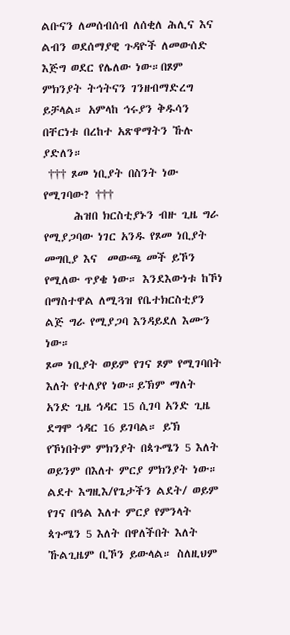ልቡናን ለመሰብሰብ ለሰቂለ ሕሊና እና ልብን ወደሰማያዊ ጉዳዮች ለመውሰድ እጅግ ወደር የሌለው ነው።በጾም ምክንያት ትኅትናን ገንዘብማድረግ ይቻላል። አምላከ ኅሩያን ቅዱሳን በቸርነቱ በረከተ አጽዋማትን ኹሉ ያድለን።
 ††† ጾመ ነቢያት በስንት ነው የሚገባው? †††
      ሕዝበ ክርስቲያኑን ብዙ ጊዜ ግራ የሚያጋባው ነገር አንዱ የጾመ ነቢያት መግቢያ እና  መውጫ መች ይኾን የሚለው ጥያቄ ነው። እንደእውነቱ ከኾነ በማስተዋል ለሚጓዝ የቤተክርስቲያን ልጅ ግራ የሚያጋባ እንዳይደለ እሙን  ነው።
ጾመ ነቢያት ወይም የገና ጾም የሚገባበት እለት የተለያየ ነው።ይኽም ማለት አንድ ጊዜ ኅዳር 15 ሲገባ አንድ ጊዜ ደግሞ ኅዳር 16 ይገባል። ይኽ የኾነበትም ምክንያት በጳጉሜን 5 እለት ወይንም በእለተ ምርያ ምክንያት ነው። ልደተ እግዚእ/የጌታችን ልደት/ ወይም የገና በዓል እለተ ምርያ የምንላት ጳጉሜን 5 እለት በዋለችበት እለት ኹልጊዜም ቢኾን ይውላል። ስለዚህም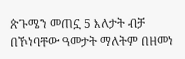ጵጉሜን መጠኗ 5 እለታት ብቻ በኾነባቸው ዓመታት ማለትም በዘመነ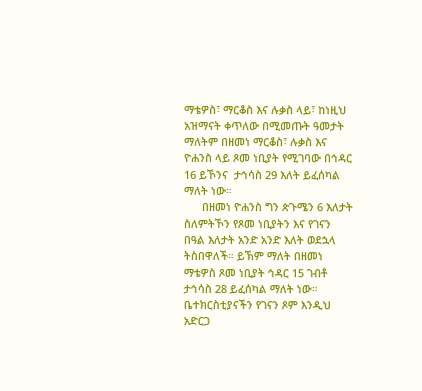ማቴዎስ፣ ማርቆስ እና ሉቃስ ላይ፣ ከነዚህ አዝማናት ቀጥለው በሚመጡት ዓመታት ማለትም በዘመነ ማርቆስ፣ ሉቃስ እና ዮሐንስ ላይ ጾመ ነቢያት የሚገባው በኅዳር 16 ይኾንና  ታኅሳስ 29 እለት ይፈሰካል ማለት ነው።
      በዘመነ ዮሐንስ ግን ጵጉሜን 6 እለታት ስለምትኾን የጾመ ነቢያትን እና የገናን በዓል እለታት አንድ አንድ እለት ወደኋላ ትስበዋለች። ይኽም ማለት በዘመነ ማቴዎስ ጾመ ነቢያት ኅዳር 15 ገብቶ ታኅሳስ 28 ይፈሰካል ማለት ነው። ቤተክርስቲያናችን የገናን ጾም እንዲህ አድርጋ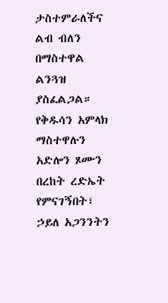ታስተምራለችና ልብ ብለን በማስተዋል ልንጓዝ ያስፈልጋል። የቅዱሳን አምላክ ማስተዋሉን አድሎን ጾሙን በረከት ረድኤት የምናገኝበት፣ ኃይለ አጋንንትን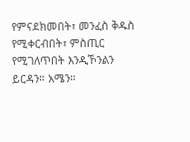የምናደክመበት፣ መንፈስ ቅዱስ የሚቀርብበት፣ ምስጢር የሚገለጥበት እንዲኾንልን ይርዳን። አሜን።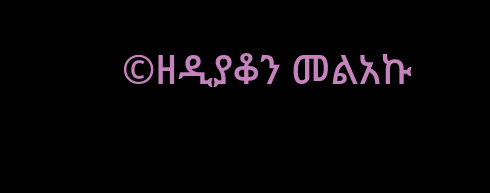©ዘዲያቆን መልአኩ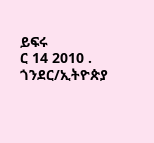ይፍሩ
ር 14 2010 .
ጎንደር/ኢትዮጵያ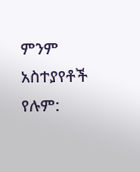ምንም አስተያየቶች የሉም: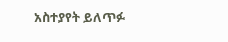አስተያየት ይለጥፉ